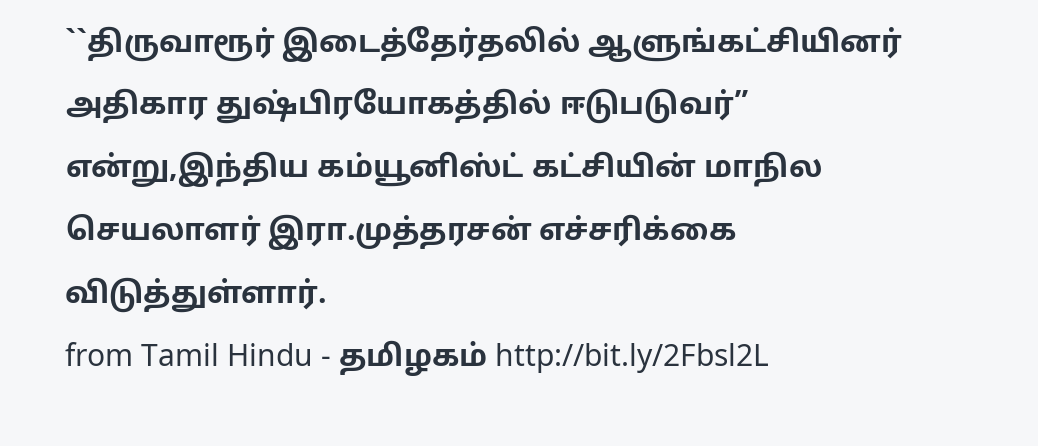``திருவாரூர் இடைத்தேர்தலில் ஆளுங்கட்சியினர் அதிகார துஷ்பிரயோகத்தில் ஈடுபடுவர்” என்று,இந்திய கம்யூனிஸ்ட் கட்சியின் மாநில செயலாளர் இரா.முத்தரசன் எச்சரிக்கை விடுத்துள்ளார்.
from Tamil Hindu - தமிழகம் http://bit.ly/2Fbsl2L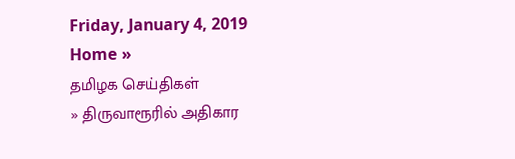Friday, January 4, 2019
Home »
தமிழக செய்திகள்
» திருவாரூரில் அதிகார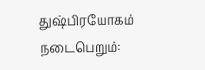துஷ்பிரயோகம் நடைபெறும்: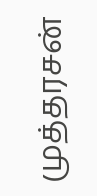முத்தரசன்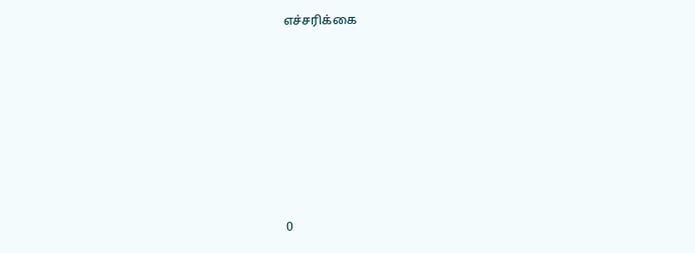எச்சரிக்கை







0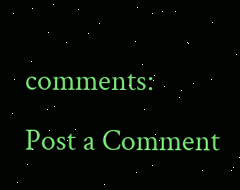comments:
Post a Comment